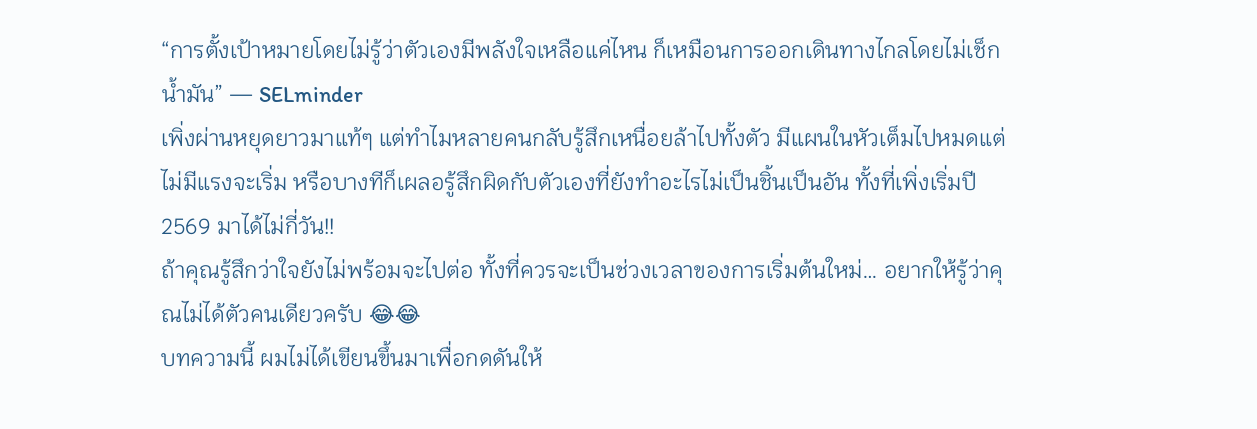“การตั้งเป้าหมายโดยไม่รู้ว่าตัวเองมีพลังใจเหลือแค่ไหน ก็เหมือนการออกเดินทางไกลโดยไม่เช็กน้ำมัน” — SELminder
เพิ่งผ่านหยุดยาวมาแท้ๆ แต่ทำไมหลายคนกลับรู้สึกเหนื่อยล้าไปทั้งตัว มีแผนในหัวเต็มไปหมดแต่ไม่มีแรงจะเริ่ม หรือบางทีก็เผลอรู้สึกผิดกับตัวเองที่ยังทำอะไรไม่เป็นชิ้นเป็นอัน ทั้งที่เพิ่งเริ่มปี 2569 มาได้ไม่กี่วัน!!
ถ้าคุณรู้สึกว่าใจยังไม่พร้อมจะไปต่อ ทั้งที่ควรจะเป็นช่วงเวลาของการเริ่มต้นใหม่… อยากให้รู้ว่าคุณไม่ได้ตัวคนเดียวครับ 😂😂
บทความนี้ ผมไม่ได้เขียนขึ้นมาเพื่อกดดันให้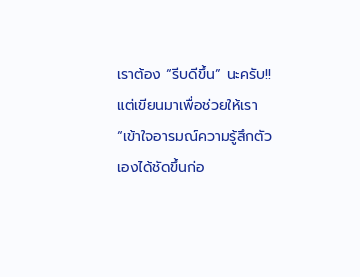เราต้อง “รีบดีขึ้น” นะครับ!! แต่เขียนมาเพื่อช่วยให้เรา “เข้าใจอารมณ์ความรู้สึกตัวเองได้ชัดขึ้นก่อ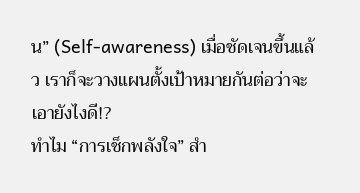น” (Self-awareness) เมื่อชัดเจนขึ้นแล้ว เราก็จะวางแผนตั้งเป้าหมายกันต่อว่าจะเอายังไงดี!?
ทำไม “การเช็กพลังใจ” สำ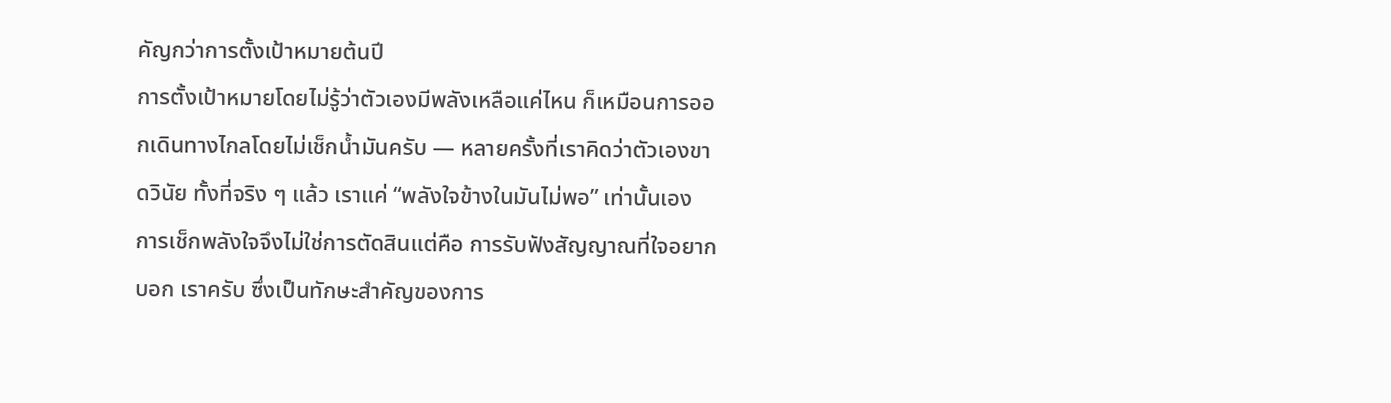คัญกว่าการตั้งเป้าหมายต้นปี
การตั้งเป้าหมายโดยไม่รู้ว่าตัวเองมีพลังเหลือแค่ไหน ก็เหมือนการออกเดินทางไกลโดยไม่เช็กน้ำมันครับ — หลายครั้งที่เราคิดว่าตัวเองขาดวินัย ทั้งที่จริง ๆ แล้ว เราแค่ “พลังใจข้างในมันไม่พอ” เท่านั้นเอง
การเช็กพลังใจจึงไม่ใช่การตัดสินแต่คือ การรับฟังสัญญาณที่ใจอยากบอก เราครับ ซึ่งเป็นทักษะสำคัญของการ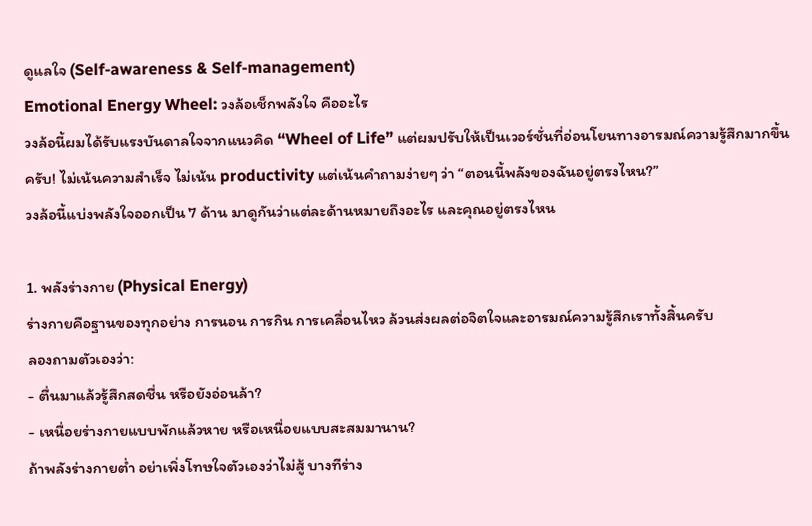ดูแลใจ (Self-awareness & Self-management)
Emotional Energy Wheel: วงล้อเช็กพลังใจ คืออะไร
วงล้อนี้ผมได้รับแรงบันดาลใจจากแนวคิด “Wheel of Life” แต่ผมปรับให้เป็นเวอร์ชั่นที่อ่อนโยนทางอารมณ์ความรู้สึกมากขึ้นครับ! ไม่เน้นความสำเร็จ ไม่เน้น productivity แต่เน้นคำถามง่ายๆ ว่า “ตอนนี้พลังของฉันอยู่ตรงไหน?”
วงล้อนี้แบ่งพลังใจออกเป็น 7 ด้าน มาดูกันว่าแต่ละด้านหมายถึงอะไร และคุณอยู่ตรงไหน

1. พลังร่างกาย (Physical Energy)
ร่างกายคือฐานของทุกอย่าง การนอน การกิน การเคลื่อนไหว ล้วนส่งผลต่อจิตใจและอารมณ์ความรู้สึกเราทั้งสิ้นครับ
ลองถามตัวเองว่า:
- ตื่นมาแล้วรู้สึกสดชื่น หรือยังอ่อนล้า?
- เหนื่อยร่างกายแบบพักแล้วหาย หรือเหนื่อยแบบสะสมมานาน?
ถ้าพลังร่างกายต่ำ อย่าเพิ่งโทษใจตัวเองว่าไม่สู้ บางทีร่าง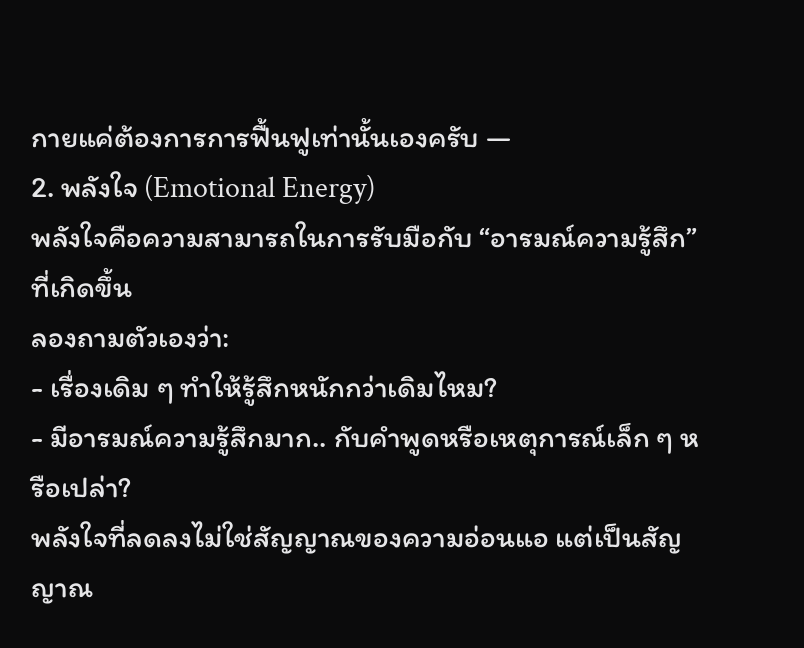กายแค่ต้องการการฟื้นฟูเท่านั้นเองครับ —
2. พลังใจ (Emotional Energy)
พลังใจคือความสามารถในการรับมือกับ “อารมณ์ความรู้สึก” ที่เกิดขึ้น
ลองถามตัวเองว่า:
- เรื่องเดิม ๆ ทำให้รู้สึกหนักกว่าเดิมไหม?
- มีอารมณ์ความรู้สึกมาก.. กับคำพูดหรือเหตุการณ์เล็ก ๆ หรือเปล่า?
พลังใจที่ลดลงไม่ใช่สัญญาณของความอ่อนแอ แต่เป็นสัญญาณ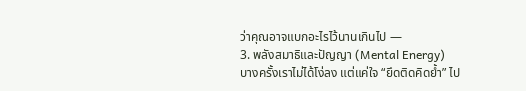ว่าคุณอาจแบกอะไรไว้นานเกินไป —
3. พลังสมาธิและปัญญา (Mental Energy)
บางครั้งเราไม่ได้โง่ลง แต่แค่ใจ “ยึดติดคิดย้ำ” ไป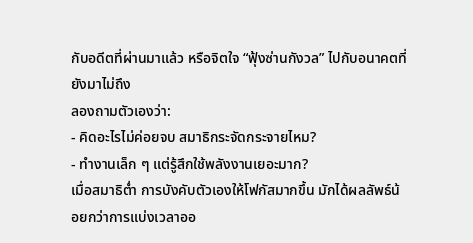กับอดีตที่ผ่านมาแล้ว หรือจิตใจ “ฟุ้งซ่านกังวล” ไปกับอนาคตที่ยังมาไม่ถึง
ลองถามตัวเองว่า:
- คิดอะไรไม่ค่อยจบ สมาธิกระจัดกระจายไหม?
- ทำงานเล็ก ๆ แต่รู้สึกใช้พลังงานเยอะมาก?
เมื่อสมาธิต่ำ การบังคับตัวเองให้โฟกัสมากขึ้น มักได้ผลลัพธ์น้อยกว่าการแบ่งเวลาออ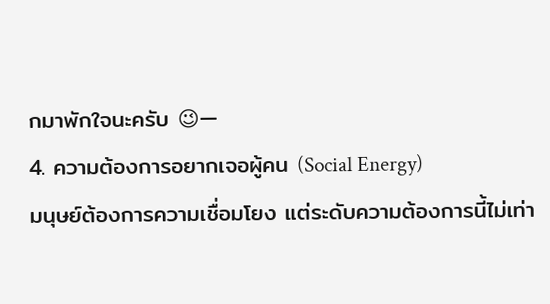กมาพักใจนะครับ 😉—
4. ความต้องการอยากเจอผู้คน (Social Energy)
มนุษย์ต้องการความเชื่อมโยง แต่ระดับความต้องการนี้ไม่เท่า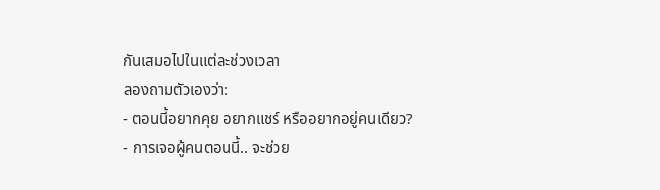กันเสมอไปในแต่ละช่วงเวลา
ลองถามตัวเองว่า:
- ตอนนี้อยากคุย อยากแชร์ หรืออยากอยู่คนเดียว?
- การเจอผู้คนตอนนี้.. จะช่วย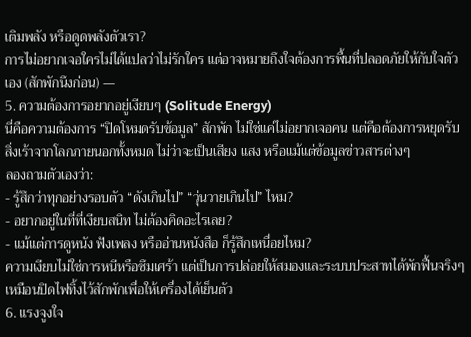เติมพลัง หรือดูดพลังตัวเรา?
การไม่อยากเจอใครไม่ได้แปลว่าไม่รักใคร แต่อาจหมายถึงใจต้องการพื้นที่ปลอดภัยให้กับใจตัวเอง (สักพักนึงก่อน) —
5. ความต้องการอยากอยู่เงียบๆ (Solitude Energy)
นี่คือความต้องการ “ปิดโหมดรับข้อมูล” สักพัก ไม่ใช่แค่ไม่อยากเจอคน แต่คือต้องการหยุดรับสิ่งเร้าจากโลกภายนอกทั้งหมด ไม่ว่าจะเป็นเสียง แสง หรือแม้แต่ข้อมูลข่าวสารต่างๆ
ลองถามตัวเองว่า:
- รู้สึกว่าทุกอย่างรอบตัว “ดังเกินไป” “วุ่นวายเกินไป” ไหม?
- อยากอยู่ในที่ที่เงียบสนิท ไม่ต้องคิดอะไรเลย?
- แม้แต่การดูหนัง ฟังเพลง หรืออ่านหนังสือ ก็รู้สึกเหนื่อยไหม?
ความเงียบไม่ใช่การหนีหรือซึมเศร้า แต่เป็นการปล่อยให้สมองและระบบประสาทได้พักฟื้นจริงๆ เหมือนปิดไฟทิ้งไว้สักพักเพื่อให้เครื่องได้เย็นตัว
6. แรงจูงใจ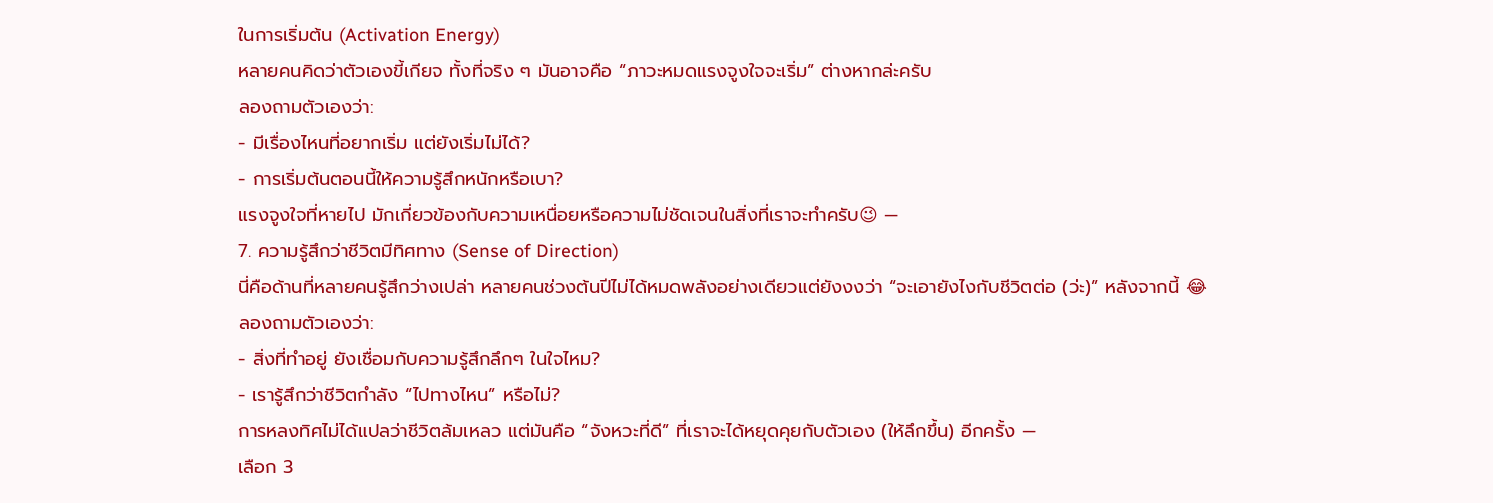ในการเริ่มต้น (Activation Energy)
หลายคนคิดว่าตัวเองขี้เกียจ ทั้งที่จริง ๆ มันอาจคือ “ภาวะหมดแรงจูงใจจะเริ่ม” ต่างหากล่ะครับ
ลองถามตัวเองว่า:
- มีเรื่องไหนที่อยากเริ่ม แต่ยังเริ่มไม่ได้?
- การเริ่มต้นตอนนี้ให้ความรู้สึกหนักหรือเบา?
แรงจูงใจที่หายไป มักเกี่ยวข้องกับความเหนื่อยหรือความไม่ชัดเจนในสิ่งที่เราจะทำครับ😉 —
7. ความรู้สึกว่าชีวิตมีทิศทาง (Sense of Direction)
นี่คือด้านที่หลายคนรู้สึกว่างเปล่า หลายคนช่วงต้นปีไม่ได้หมดพลังอย่างเดียวแต่ยังงงว่า “จะเอายังไงกับชีวิตต่อ (ว่ะ)” หลังจากนี้ 😂
ลองถามตัวเองว่า:
- สิ่งที่ทำอยู่ ยังเชื่อมกับความรู้สึกลึกๆ ในใจไหม?
- เรารู้สึกว่าชีวิตกำลัง “ไปทางไหน” หรือไม่?
การหลงทิศไม่ได้แปลว่าชีวิตล้มเหลว แต่มันคือ “จังหวะที่ดี” ที่เราจะได้หยุดคุยกับตัวเอง (ให้ลึกขึ้น) อีกครั้ง —
เลือก 3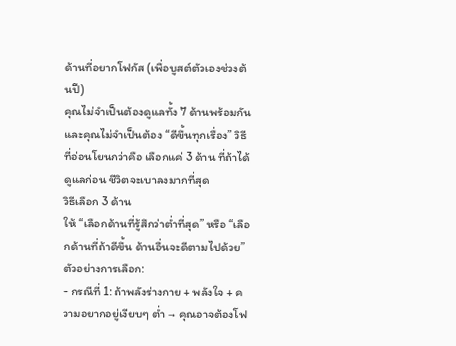ด้านที่อยากโฟกัส (เพื่อบูสต์ตัวเองช่วงต้นปี)
คุณไม่จำเป็นต้องดูแลทั้ง 7 ด้านพร้อมกัน และคุณไม่จำเป็นต้อง “ดีขึ้นทุกเรื่อง” วิธีที่อ่อนโยนกว่าคือ เลือกแค่ 3 ด้าน ที่ถ้าได้ดูแลก่อน ชีวิตจะเบาลงมากที่สุด
วิธีเลือก 3 ด้าน
ให้ “เลือกด้านที่รู้สึกว่าต่ำที่สุด” หรือ “เลือกด้านที่ถ้าดีขึ้น ด้านอื่นจะดีตามไปด้วย”
ตัวอย่างการเลือก:
- กรณีที่ 1: ถ้าพลังร่างกาย + พลังใจ + ความอยากอยู่เงียบๆ ต่ำ → คุณอาจต้องโฟ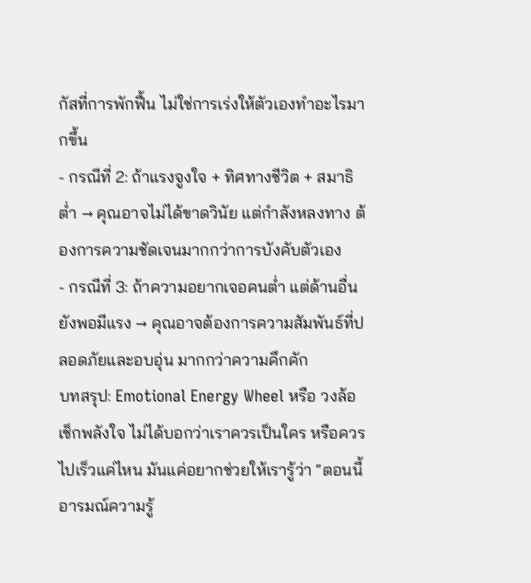กัสที่การพักฟื้น ไม่ใช่การเร่งให้ตัวเองทำอะไรมากขึ้น
- กรณีที่ 2: ถ้าแรงจูงใจ + ทิศทางชีวิต + สมาธิต่ำ → คุณอาจไม่ได้ขาดวินัย แต่กำลังหลงทาง ต้องการความชัดเจนมากกว่าการบังคับตัวเอง
- กรณีที่ 3: ถ้าความอยากเจอคนต่ำ แต่ด้านอื่นยังพอมีแรง → คุณอาจต้องการความสัมพันธ์ที่ปลอดภัยและอบอุ่น มากกว่าความคึกคัก
บทสรุป: Emotional Energy Wheel หรือ วงล้อเช็กพลังใจ ไม่ได้บอกว่าเราควรเป็นใคร หรือควรไปเร็วแค่ไหน มันแค่อยากช่วยให้เรารู้ว่า “ตอนนี้อารมณ์ความรู้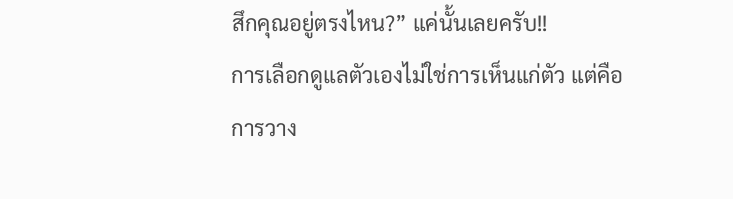สึกคุณอยู่ตรงไหน?” แค่นั้นเลยครับ!!
การเลือกดูแลตัวเองไม่ใช่การเห็นแก่ตัว แต่คือการวาง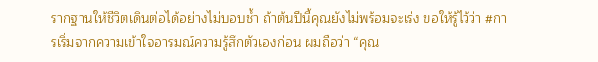รากฐานให้ชีวิตเดินต่อได้อย่างไม่บอบช้ำ ถ้าต้นปีนี้คุณยังไม่พร้อมจะเร่ง ขอให้รู้ไว้ว่า #การเริ่มจากความเข้าใจอารมณ์ความรู้สึกตัวเองก่อน ผมถือว่า “คุณ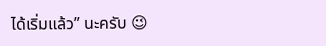ได้เริ่มแล้ว” นะครับ 😉